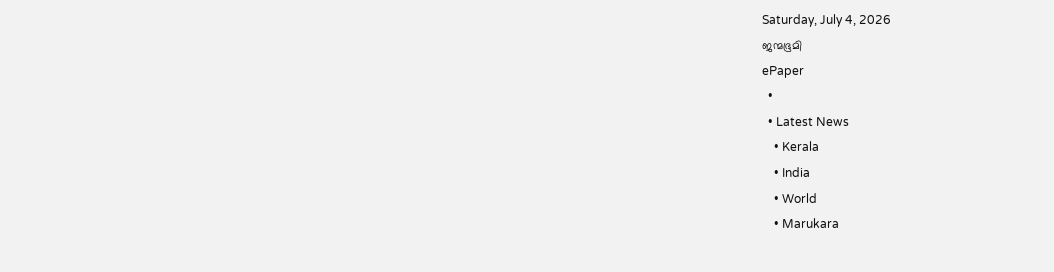Saturday, July 4, 2026
ജന്മഭൂമി
ePaper
  •
  • Latest News
    • Kerala
    • India
    • World
    • Marukara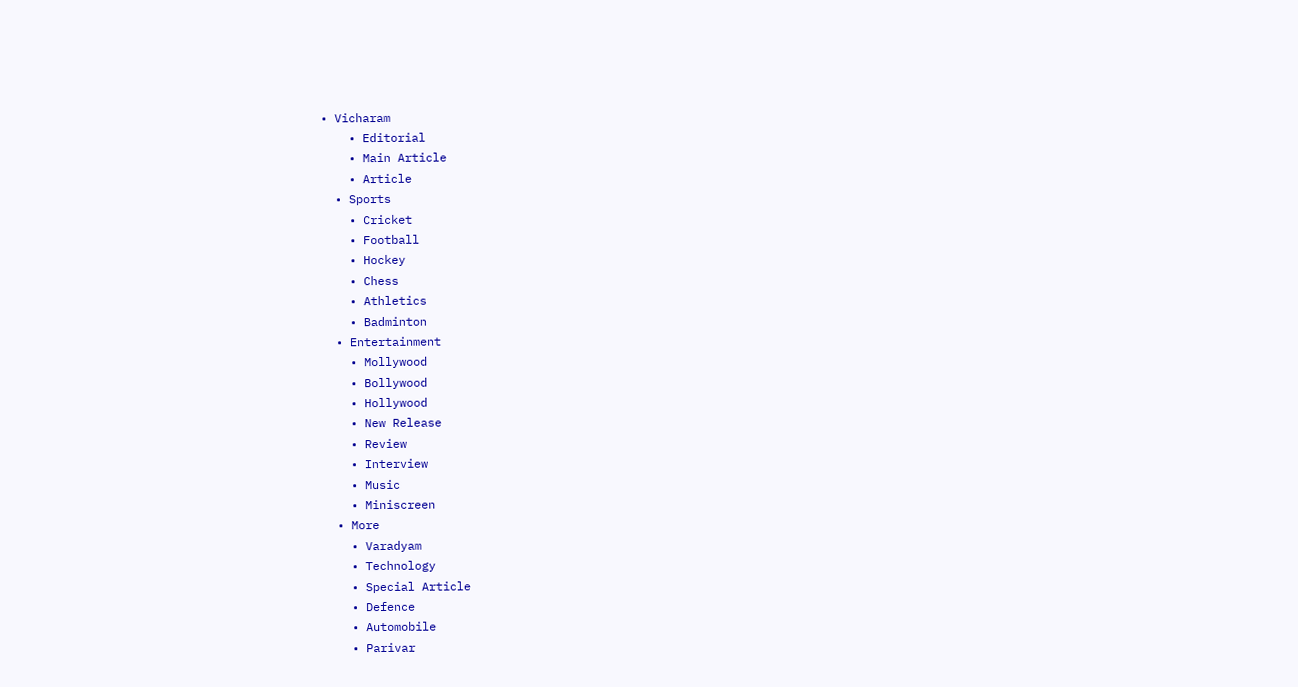• Vicharam
    • Editorial
    • Main Article
    • Article
  • Sports
    • Cricket
    • Football
    • Hockey
    • Chess
    • Athletics
    • Badminton
  • Entertainment
    • Mollywood
    • Bollywood
    • Hollywood
    • New Release
    • Review
    • Interview
    • Music
    • Miniscreen
  • More
    • Varadyam
    • Technology
    • Special Article
    • Defence
    • Automobile
    • Parivar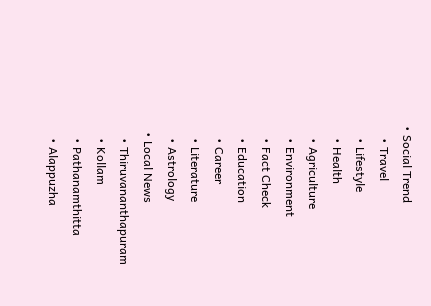• Social Trend
    • Travel
    • Lifestyle
    • Health
    • Agriculture
    • Environment
    • Fact Check
    • Education
    • Career
    • Literature
    • Astrology
  • Local News
    • Thiruvananthapuram
    • Kollam
    • Pathanamthitta
    • Alappuzha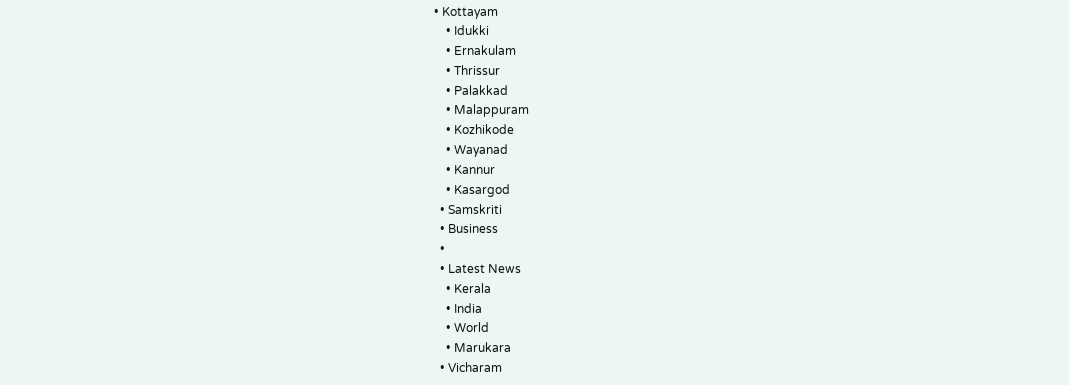• Kottayam
    • Idukki
    • Ernakulam
    • Thrissur
    • Palakkad
    • Malappuram
    • Kozhikode
    • Wayanad
    • Kannur
    • Kasargod
  • Samskriti
  • Business
  •
  • Latest News
    • Kerala
    • India
    • World
    • Marukara
  • Vicharam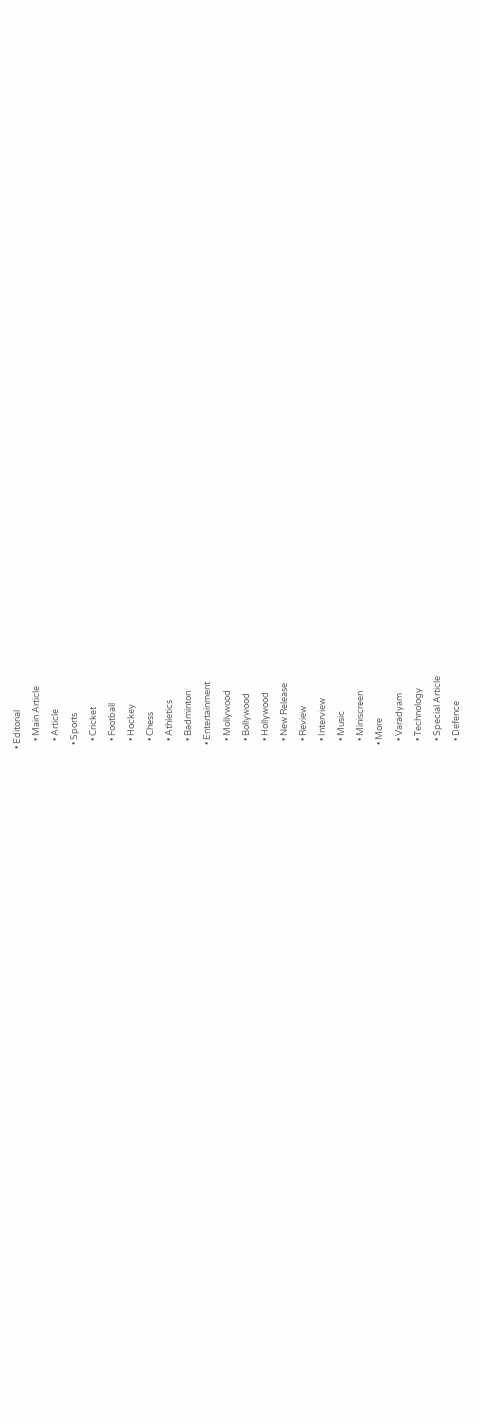• Editorial
    • Main Article
    • Article
  • Sports
    • Cricket
    • Football
    • Hockey
    • Chess
    • Athletics
    • Badminton
  • Entertainment
    • Mollywood
    • Bollywood
    • Hollywood
    • New Release
    • Review
    • Interview
    • Music
    • Miniscreen
  • More
    • Varadyam
    • Technology
    • Special Article
    • Defence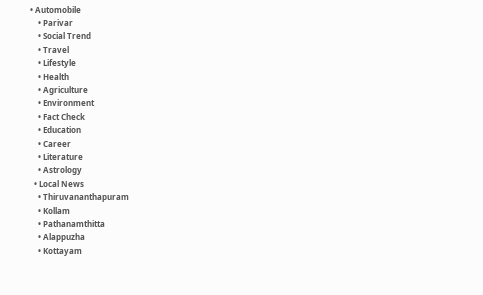• Automobile
    • Parivar
    • Social Trend
    • Travel
    • Lifestyle
    • Health
    • Agriculture
    • Environment
    • Fact Check
    • Education
    • Career
    • Literature
    • Astrology
  • Local News
    • Thiruvananthapuram
    • Kollam
    • Pathanamthitta
    • Alappuzha
    • Kottayam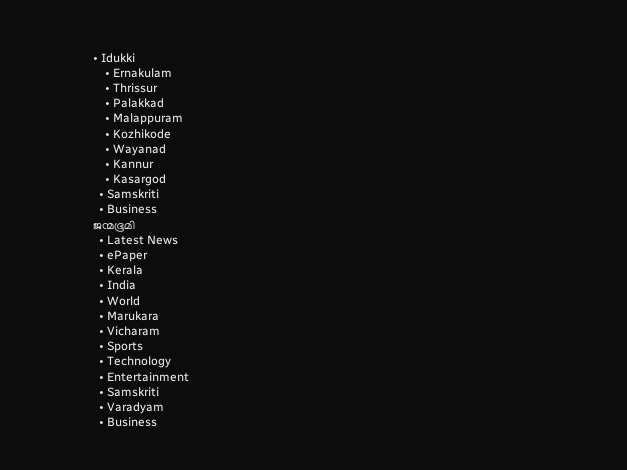• Idukki
    • Ernakulam
    • Thrissur
    • Palakkad
    • Malappuram
    • Kozhikode
    • Wayanad
    • Kannur
    • Kasargod
  • Samskriti
  • Business
ജന്മഭൂമി
  • Latest News
  • ePaper
  • Kerala
  • India
  • World
  • Marukara
  • Vicharam
  • Sports
  • Technology
  • Entertainment
  • Samskriti
  • Varadyam
  • Business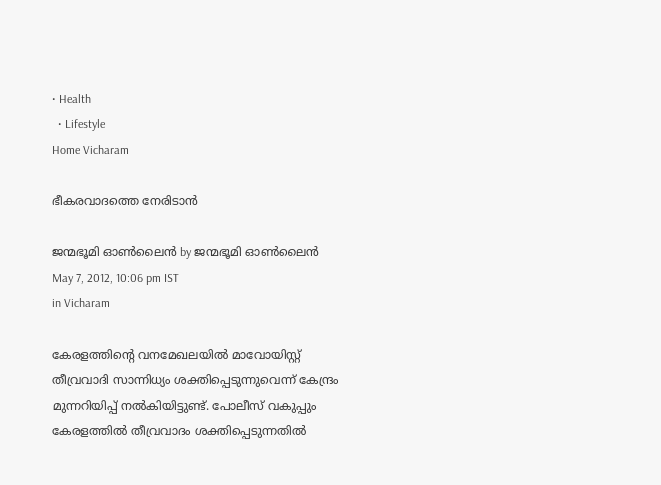• Health
  • Lifestyle
Home Vicharam

ഭീകരവാദത്തെ നേരിടാന്‍

ജന്മഭൂമി ഓണ്‍ലൈന്‍ by ജന്മഭൂമി ഓണ്‍ലൈന്‍
May 7, 2012, 10:06 pm IST
in Vicharam

കേരളത്തിന്റെ വനമേഖലയില്‍ മാവോയിസ്റ്റ്‌ തീവ്രവാദി സാന്നിധ്യം ശക്തിപ്പെടുന്നുവെന്ന്‌ കേന്ദ്രം മുന്നറിയിപ്പ്‌ നല്‍കിയിട്ടുണ്ട്‌. പോലീസ്‌ വകുപ്പും കേരളത്തില്‍ തീവ്രവാദം ശക്തിപ്പെടുന്നതില്‍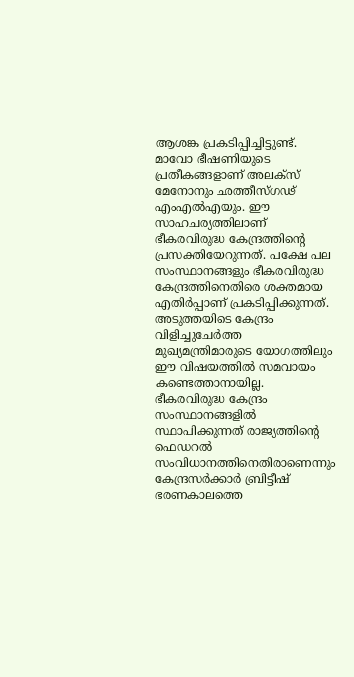ആശങ്ക പ്രകടിപ്പിച്ചിട്ടുണ്ട്‌. മാവോ ഭീഷണിയുടെ പ്രതീകങ്ങളാണ്‌ അലക്സ്‌ മേനോനും ഛത്തീസ്ഗഢ്‌ എംഎല്‍എയും. ഈ സാഹചര്യത്തിലാണ്‌ ഭീകരവിരുദ്ധ കേന്ദ്രത്തിന്റെ പ്രസക്തിയേറുന്നത്‌. പക്ഷേ പല സംസ്ഥാനങ്ങളും ഭീകരവിരുദ്ധ കേന്ദ്രത്തിനെതിരെ ശക്തമായ എതിര്‍പ്പാണ്‌ പ്രകടിപ്പിക്കുന്നത്‌. അടുത്തയിടെ കേന്ദ്രം വിളിച്ചുചേര്‍ത്ത മുഖ്യമന്ത്രിമാരുടെ യോഗത്തിലും ഈ വിഷയത്തില്‍ സമവായം കണ്ടെത്താനായില്ല. ഭീകരവിരുദ്ധ കേന്ദ്രം സംസ്ഥാനങ്ങളില്‍ സ്ഥാപിക്കുന്നത്‌ രാജ്യത്തിന്റെ ഫെഡറല്‍ സംവിധാനത്തിനെതിരാണെന്നും കേന്ദ്രസര്‍ക്കാര്‍ ബ്രിട്ടീഷ്‌ ഭരണകാലത്തെ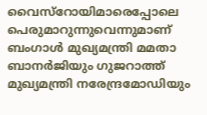വൈസ്‌റോയിമാരെപ്പോലെ പെരുമാറുന്നുവെന്നുമാണ്‌ ബംഗാള്‍ മുഖ്യമന്ത്രി മമതാ ബാനര്‍ജിയും ഗുജറാത്ത്‌ മുഖ്യമന്ത്രി നരേന്ദ്രമോഡിയും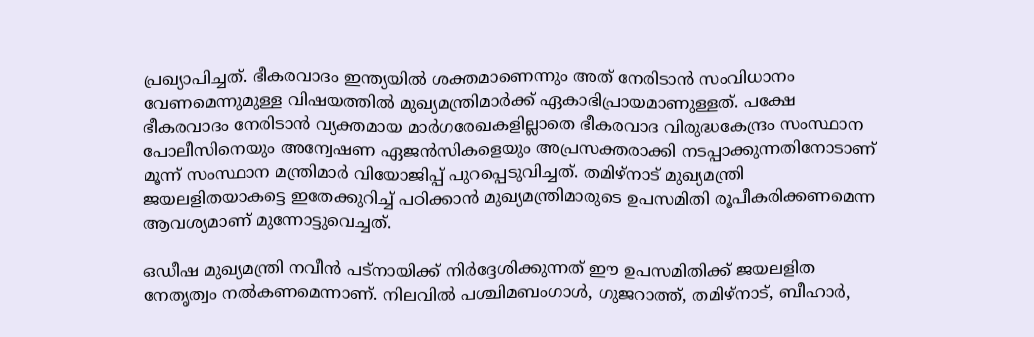പ്രഖ്യാപിച്ചത്‌. ഭീകരവാദം ഇന്ത്യയില്‍ ശക്തമാണെന്നും അത്‌ നേരിടാന്‍ സംവിധാനം വേണമെന്നുമുള്ള വിഷയത്തില്‍ മുഖ്യമന്ത്രിമാര്‍ക്ക്‌ ഏകാഭിപ്രായമാണുള്ളത്‌. പക്ഷേ ഭീകരവാദം നേരിടാന്‍ വ്യക്തമായ മാര്‍ഗരേഖകളില്ലാതെ ഭീകരവാദ വിരുദ്ധകേന്ദ്രം സംസ്ഥാന പോലീസിനെയും അന്വേഷണ ഏജന്‍സികളെയും അപ്രസക്തരാക്കി നടപ്പാക്കുന്നതിനോടാണ്‌ മൂന്ന്‌ സംസ്ഥാന മന്ത്രിമാര്‍ വിയോജിപ്പ്‌ പുറപ്പെടുവിച്ചത്‌. തമിഴ്‌നാട്‌ മുഖ്യമന്ത്രി ജയലളിതയാകട്ടെ ഇതേക്കുറിച്ച്‌ പഠിക്കാന്‍ മുഖ്യമന്ത്രിമാരുടെ ഉപസമിതി രൂപീകരിക്കണമെന്ന ആവശ്യമാണ്‌ മുന്നോട്ടുവെച്ചത്‌.

ഒഡീഷ മുഖ്യമന്ത്രി നവീന്‍ പട്നായിക്ക്‌ നിര്‍ദ്ദേശിക്കുന്നത്‌ ഈ ഉപസമിതിക്ക്‌ ജയലളിത നേതൃത്വം നല്‍കണമെന്നാണ്‌. നിലവില്‍ പശ്ചിമബംഗാള്‍, ഗുജറാത്ത്‌, തമിഴ്‌നാട്‌, ബീഹാര്‍,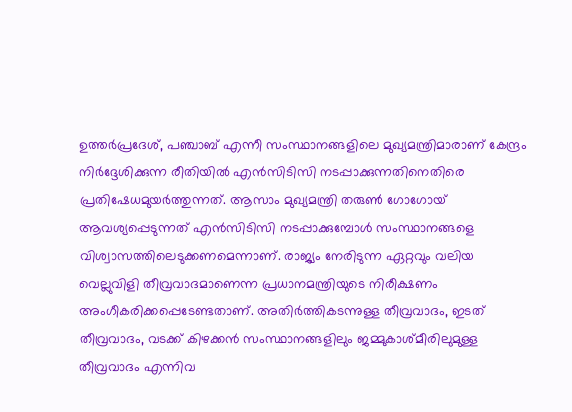ഉത്തര്‍പ്രദേശ്‌, പഞ്ചാബ്‌ എന്നീ സംസ്ഥാനങ്ങളിലെ മുഖ്യമന്ത്രിമാരാണ്‌ കേന്ദ്രം നിര്‍ദ്ദേശിക്കുന്ന രീതിയില്‍ എന്‍സിടിസി നടപ്പാക്കുന്നതിനെതിരെ പ്രതിഷേധമുയര്‍ത്തുന്നത്‌. ആസാം മുഖ്യമന്ത്രി തരുണ്‍ ഗോഗോയ്‌ ആവശ്യപ്പെടുന്നത്‌ എന്‍സിടിസി നടപ്പാക്കുമ്പോള്‍ സംസ്ഥാനങ്ങളെ വിശ്വാസത്തിലെടുക്കണമെന്നാണ്‌. രാജ്യം നേരിടുന്ന ഏറ്റവും വലിയ വെല്ലുവിളി തീവ്രവാദമാണെന്ന പ്രധാനമന്ത്രിയുടെ നിരീക്ഷണം അംഗീകരിക്കപ്പെടേണ്ടതാണ്‌. അതിര്‍ത്തികടന്നുള്ള തീവ്രവാദം, ഇടത്‌ തീവ്രവാദം, വടക്ക്‌ കിഴക്കന്‍ സംസ്ഥാനങ്ങളിലും ജമ്മുകാശ്മീരിലുമുള്ള തീവ്രവാദം എന്നിവ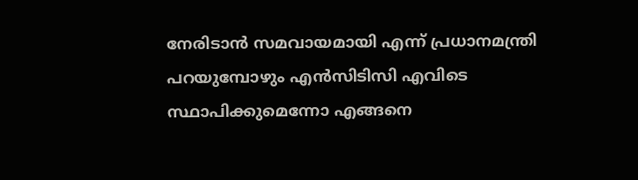നേരിടാന്‍ സമവായമായി എന്ന്‌ പ്രധാനമന്ത്രി പറയുമ്പോഴും എന്‍സിടിസി എവിടെ സ്ഥാപിക്കുമെന്നോ എങ്ങനെ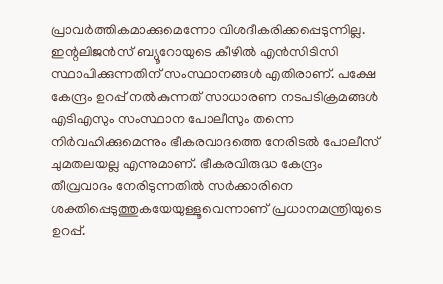പ്രാവര്‍ത്തികമാക്കുമെന്നോ വിശദീകരിക്കപ്പെടുന്നില്ല. ഇന്റലിജന്‍സ്‌ ബ്യൂറോയുടെ കീഴില്‍ എന്‍സിടിസി സ്ഥാപിക്കുന്നതിന്‌ സംസ്ഥാനങ്ങള്‍ എതിരാണ്‌. പക്ഷേ കേന്ദ്രം ഉറപ്പ്‌ നല്‍കുന്നത്‌ സാധാരണ നടപടിക്രമങ്ങള്‍ എടിഎസും സംസ്ഥാന പോലീസും തന്നെ നിര്‍വഹിക്കുമെന്നും ഭീകരവാദത്തെ നേരിടല്‍ പോലീസ്‌ ചുമതലയല്ല എന്നുമാണ്‌. ഭീകരവിരുദ്ധ കേന്ദ്രം തീവ്രവാദം നേരിടുന്നതില്‍ സര്‍ക്കാരിനെ ശക്തിപ്പെടുത്തുകയേയുള്ളൂവെന്നാണ്‌ പ്രധാനമന്ത്രിയുടെ ഉറപ്പ്‌.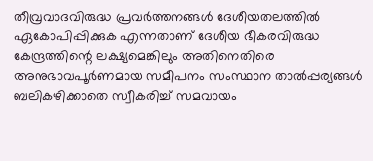തീവ്രവാദവിരുദ്ധ പ്രവര്‍ത്തനങ്ങള്‍ ദേശീയതലത്തില്‍ ഏകോപിപ്പിക്കുക എന്നതാണ്‌ ദേശീയ ഭീകരവിരുദ്ധ കേന്ദ്രത്തിന്റെ ലക്ഷ്യമെങ്കിലും അതിനെതിരെ അനുഭാവപൂര്‍ണമായ സമീപനം സംസ്ഥാന താല്‍പ്പര്യങ്ങള്‍ ബലികഴിക്കാതെ സ്വീകരിച്ച്‌ സമവായം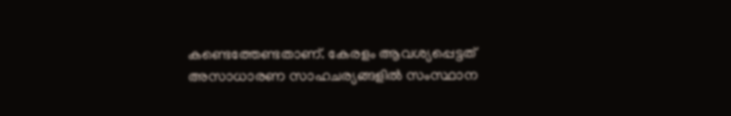കണ്ടെത്തേണ്ടതാണ്‌. കേരളം ആവശ്യപ്പെട്ടത്‌ അസാധാരണ സാഹചര്യങ്ങളില്‍ സംസ്ഥാന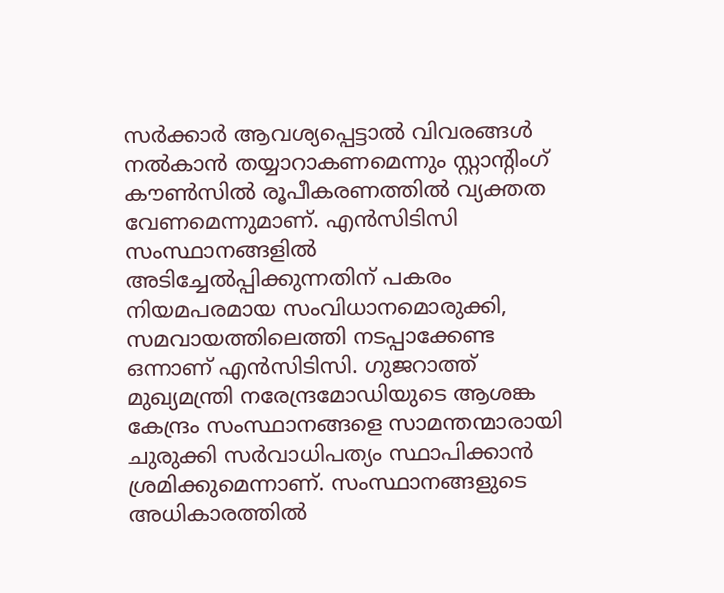സര്‍ക്കാര്‍ ആവശ്യപ്പെട്ടാല്‍ വിവരങ്ങള്‍ നല്‍കാന്‍ തയ്യാറാകണമെന്നും സ്റ്റാന്റിംഗ്‌ കൗണ്‍സില്‍ രൂപീകരണത്തില്‍ വ്യക്തത വേണമെന്നുമാണ്‌. എന്‍സിടിസി സംസ്ഥാനങ്ങളില്‍ അടിച്ചേല്‍പ്പിക്കുന്നതിന്‌ പകരം നിയമപരമായ സംവിധാനമൊരുക്കി, സമവായത്തിലെത്തി നടപ്പാക്കേണ്ട ഒന്നാണ്‌ എന്‍സിടിസി. ഗുജറാത്ത്‌ മുഖ്യമന്ത്രി നരേന്ദ്രമോഡിയുടെ ആശങ്ക കേന്ദ്രം സംസ്ഥാനങ്ങളെ സാമന്തന്മാരായി ചുരുക്കി സര്‍വാധിപത്യം സ്ഥാപിക്കാന്‍ ശ്രമിക്കുമെന്നാണ്‌. സംസ്ഥാനങ്ങളുടെ അധികാരത്തില്‍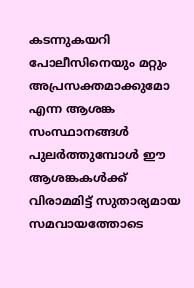കടന്നുകയറി പോലീസിനെയും മറ്റും അപ്രസക്തമാക്കുമോ എന്ന ആശങ്ക സംസ്ഥാനങ്ങള്‍ പുലര്‍ത്തുമ്പോള്‍ ഈ ആശങ്കകള്‍ക്ക്‌ വിരാമമിട്ട്‌ സുതാര്യമായ സമവായത്തോടെ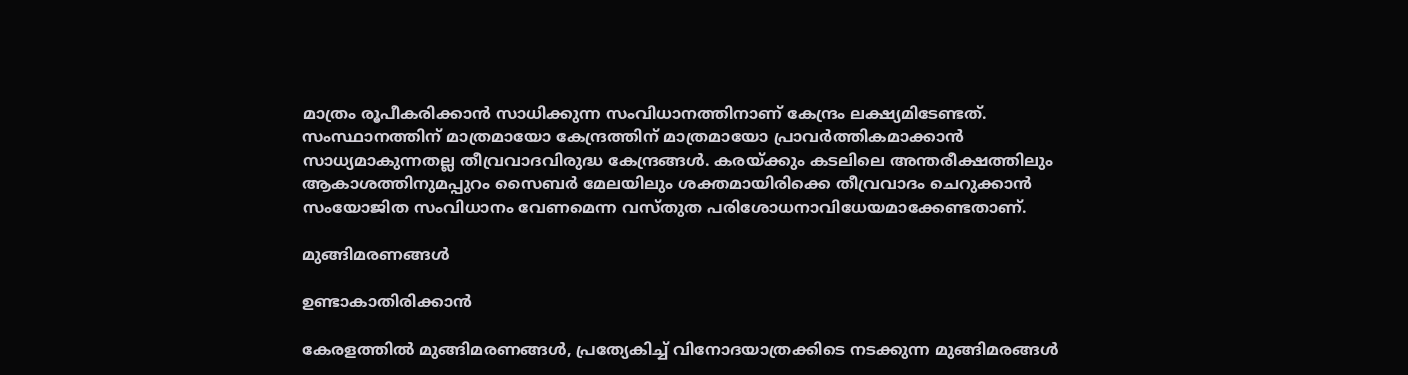മാത്രം രൂപീകരിക്കാന്‍ സാധിക്കുന്ന സംവിധാനത്തിനാണ്‌ കേന്ദ്രം ലക്ഷ്യമിടേണ്ടത്‌. സംസ്ഥാനത്തിന്‌ മാത്രമായോ കേന്ദ്രത്തിന്‌ മാത്രമായോ പ്രാവര്‍ത്തികമാക്കാന്‍ സാധ്യമാകുന്നതല്ല തീവ്രവാദവിരുദ്ധ കേന്ദ്രങ്ങള്‍. കരയ്‌ക്കും കടലിലെ അന്തരീക്ഷത്തിലും ആകാശത്തിനുമപ്പുറം സൈബര്‍ മേലയിലും ശക്തമായിരിക്കെ തീവ്രവാദം ചെറുക്കാന്‍ സംയോജിത സംവിധാനം വേണമെന്ന വസ്തുത പരിശോധനാവിധേയമാക്കേണ്ടതാണ്‌.

മുങ്ങിമരണങ്ങള്‍

ഉണ്ടാകാതിരിക്കാന്‍

കേരളത്തില്‍ മുങ്ങിമരണങ്ങള്‍, പ്രത്യേകിച്ച്‌ വിനോദയാത്രക്കിടെ നടക്കുന്ന മുങ്ങിമരങ്ങള്‍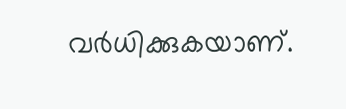വര്‍ധിക്കുകയാണ്‌.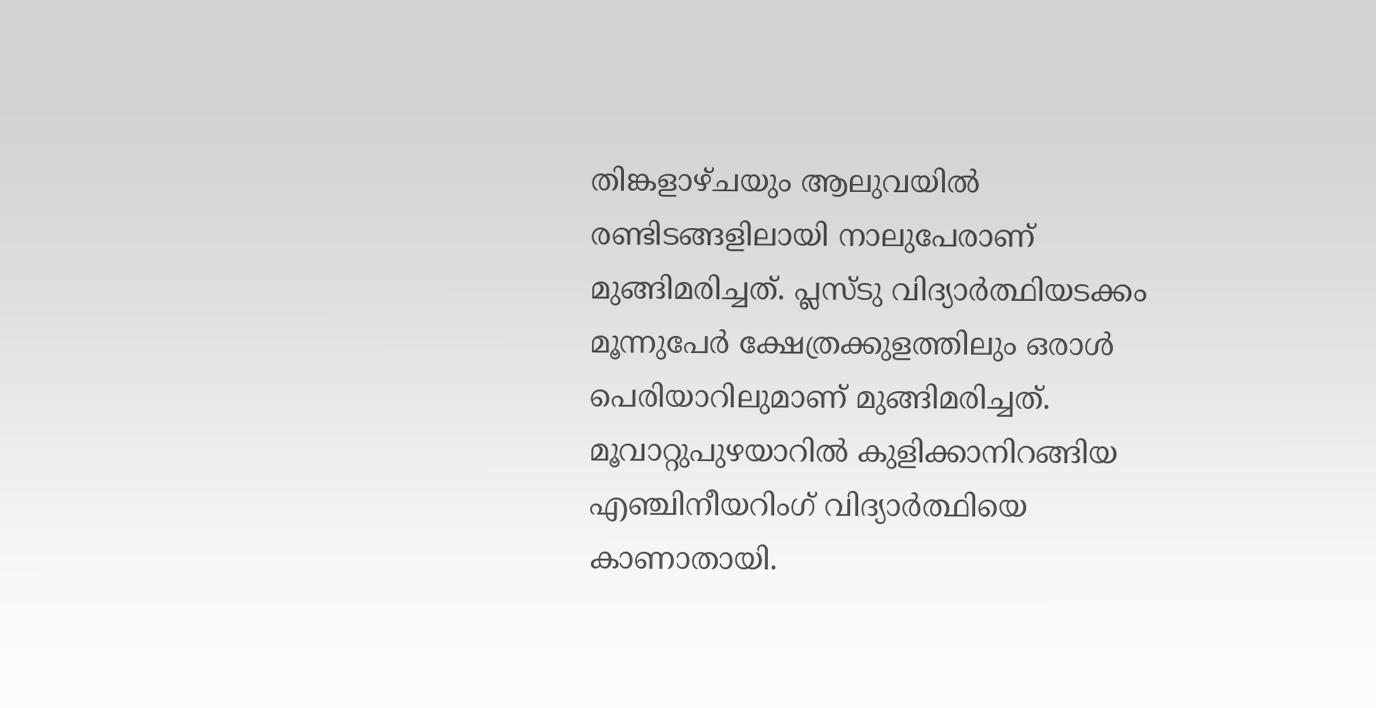തിങ്കളാഴ്ചയും ആലുവയില്‍ രണ്ടിടങ്ങളിലായി നാലുപേരാണ്‌ മുങ്ങിമരിച്ചത്‌. പ്ലസ്ടു വിദ്യാര്‍ത്ഥിയടക്കം മൂന്നുപേര്‍ ക്ഷേത്രക്കുളത്തിലും ഒരാള്‍ പെരിയാറിലുമാണ്‌ മുങ്ങിമരിച്ചത്‌. മൂവാറ്റുപുഴയാറില്‍ കുളിക്കാനിറങ്ങിയ എഞ്ചിനീയറിംഗ്‌ വിദ്യാര്‍ത്ഥിയെ കാണാതായി.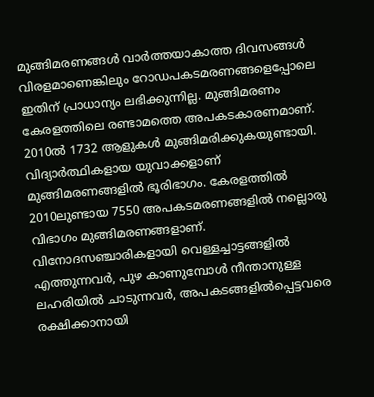മുങ്ങിമരണങ്ങള്‍ വാര്‍ത്തയാകാത്ത ദിവസങ്ങള്‍ വിരളമാണെങ്കിലും റോഡപകടമരണങ്ങളെപ്പോലെ ഇതിന്‌ പ്രാധാന്യം ലഭിക്കുന്നില്ല. മുങ്ങിമരണം കേരളത്തിലെ രണ്ടാമത്തെ അപകടകാരണമാണ്‌. 2010ല്‍ 1732 ആളുകള്‍ മുങ്ങിമരിക്കുകയുണ്ടായി. വിദ്യാര്‍ത്ഥികളായ യുവാക്കളാണ്‌ മുങ്ങിമരണങ്ങളില്‍ ഭൂരിഭാഗം. കേരളത്തില്‍ 2010ലുണ്ടായ 7550 അപകടമരണങ്ങളില്‍ നല്ലൊരു വിഭാഗം മുങ്ങിമരണങ്ങളാണ്‌. വിനോദസഞ്ചാരികളായി വെള്ളച്ചാട്ടങ്ങളില്‍ എത്തുന്നവര്‍, പുഴ കാണുമ്പോള്‍ നീന്താനുള്ള ലഹരിയില്‍ ചാടുന്നവര്‍, അപകടങ്ങളില്‍പ്പെട്ടവരെ രക്ഷിക്കാനായി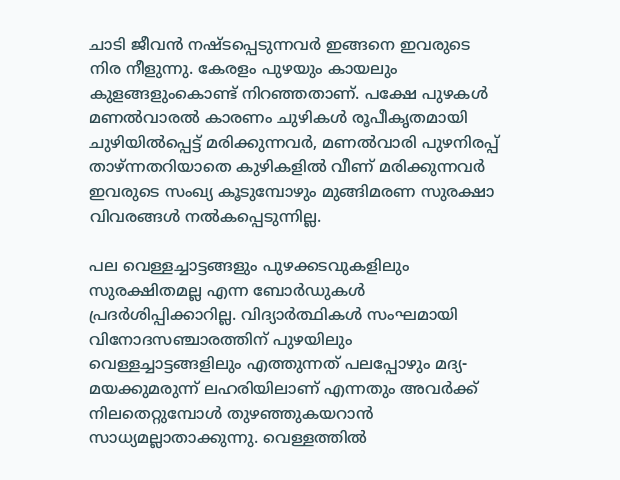ചാടി ജീവന്‍ നഷ്ടപ്പെടുന്നവര്‍ ഇങ്ങനെ ഇവരുടെ നിര നീളുന്നു. കേരളം പുഴയും കായലും കുളങ്ങളുംകൊണ്ട്‌ നിറഞ്ഞതാണ്‌. പക്ഷേ പുഴകള്‍ മണല്‍വാരല്‍ കാരണം ചുഴികള്‍ രൂപീകൃതമായി ചുഴിയില്‍പ്പെട്ട്‌ മരിക്കുന്നവര്‍, മണല്‍വാരി പുഴനിരപ്പ്‌ താഴ്‌ന്നതറിയാതെ കുഴികളില്‍ വീണ്‌ മരിക്കുന്നവര്‍ ഇവരുടെ സംഖ്യ കൂടുമ്പോഴും മുങ്ങിമരണ സുരക്ഷാ വിവരങ്ങള്‍ നല്‍കപ്പെടുന്നില്ല.

പല വെള്ളച്ചാട്ടങ്ങളും പുഴക്കടവുകളിലും സുരക്ഷിതമല്ല എന്ന ബോര്‍ഡുകള്‍ പ്രദര്‍ശിപ്പിക്കാറില്ല. വിദ്യാര്‍ത്ഥികള്‍ സംഘമായി വിനോദസഞ്ചാരത്തിന്‌ പുഴയിലും വെള്ളച്ചാട്ടങ്ങളിലും എത്തുന്നത്‌ പലപ്പോഴും മദ്യ-മയക്കുമരുന്ന്‌ ലഹരിയിലാണ്‌ എന്നതും അവര്‍ക്ക്‌ നിലതെറ്റുമ്പോള്‍ തുഴഞ്ഞുകയറാന്‍ സാധ്യമല്ലാതാക്കുന്നു. വെള്ളത്തില്‍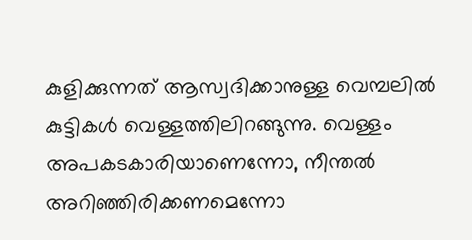കുളിക്കുന്നത്‌ ആസ്വദിക്കാനുള്ള വെമ്പലില്‍ കുട്ടികള്‍ വെള്ളത്തിലിറങ്ങുന്നു. വെള്ളം അപകടകാരിയാണെന്നോ, നീന്തല്‍ അറിഞ്ഞിരിക്കണമെന്നോ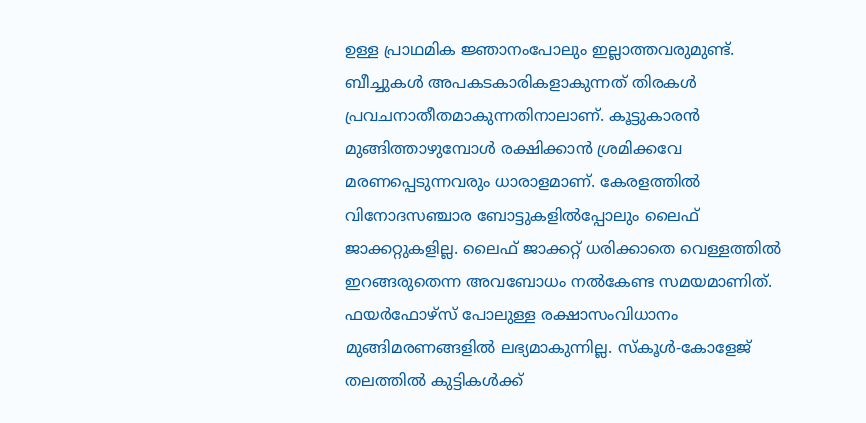ഉള്ള പ്രാഥമിക ജ്ഞാനംപോലും ഇല്ലാത്തവരുമുണ്ട്‌. ബീച്ചുകള്‍ അപകടകാരികളാകുന്നത്‌ തിരകള്‍ പ്രവചനാതീതമാകുന്നതിനാലാണ്‌. കൂട്ടുകാരന്‍ മുങ്ങിത്താഴുമ്പോള്‍ രക്ഷിക്കാന്‍ ശ്രമിക്കവേ മരണപ്പെടുന്നവരും ധാരാളമാണ്‌. കേരളത്തില്‍ വിനോദസഞ്ചാര ബോട്ടുകളില്‍പ്പോലും ലൈഫ്‌ ജാക്കറ്റുകളില്ല. ലൈഫ്‌ ജാക്കറ്റ്‌ ധരിക്കാതെ വെള്ളത്തില്‍ ഇറങ്ങരുതെന്ന അവബോധം നല്‍കേണ്ട സമയമാണിത്‌. ഫയര്‍ഫോഴ്സ്‌ പോലുള്ള രക്ഷാസംവിധാനം മുങ്ങിമരണങ്ങളില്‍ ലഭ്യമാകുന്നില്ല. സ്കൂള്‍-കോളേജ്‌ തലത്തില്‍ കുട്ടികള്‍ക്ക്‌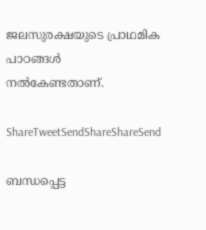ജലസുരക്ഷയുടെ പ്രാഥമിക പാഠങ്ങള്‍ നല്‍കേണ്ടതാണ്‌.

ShareTweetSendShareShareSend

ബന്ധപ്പെട്ട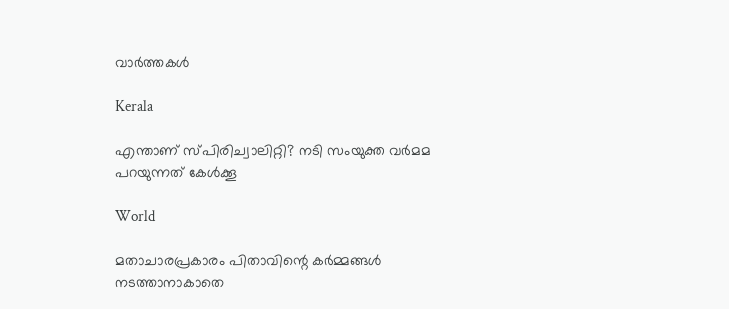വാര്‍ത്തകള്‍

Kerala

എന്താണ് സ്പിരിച്വാലിറ്റി? നടി സംയുക്ത വര്‍മമ പറയുന്നത് കേള്‍ക്കൂ

World

മതാചാരപ്രകാരം പിതാവിന്റെ കർമ്മങ്ങൾ നടത്താനാകാതെ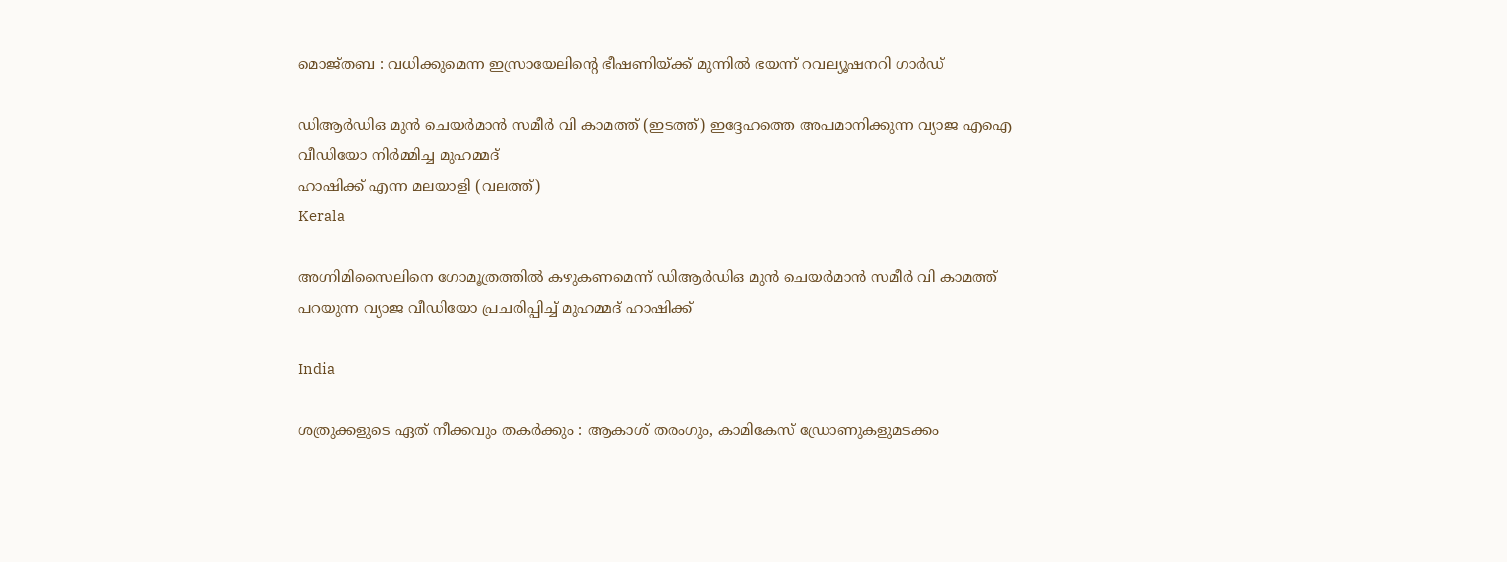മൊജ്തബ : വധിക്കുമെന്ന ഇസ്രായേലിന്റെ ഭീഷണിയ്‌ക്ക് മുന്നിൽ ഭയന്ന് റവല്യൂഷനറി ഗാർഡ്

ഡിആര്‍ഡിഒ മുന്‍ ചെയര്‍മാന്‍ സമീര്‍ വി കാമത്ത് (ഇടത്ത്) ഇദ്ദേഹത്തെ അപമാനിക്കുന്ന വ്യാജ എഐ വീഡിയോ നിര്‍മ്മിച്ച മുഹമ്മദ്
ഹാഷിക്ക് എന്ന മലയാളി (വലത്ത്)
Kerala

അഗ്നിമിസൈലിനെ ഗോമൂത്രത്തില്‍ കഴുകണമെന്ന് ഡിആര്‍ഡിഒ മുന്‍ ചെയര്‍മാന്‍ സമീര്‍ വി കാമത്ത് പറയുന്ന വ്യാജ വീഡിയോ പ്രചരിപ്പിച്ച് മുഹമ്മദ് ഹാഷിക്ക്

India

ശത്രുക്കളുടെ ഏത് നീക്കവും തകർക്കും : ആകാശ് തരംഗും, കാമികേസ് ഡ്രോണുകളുമടക്കം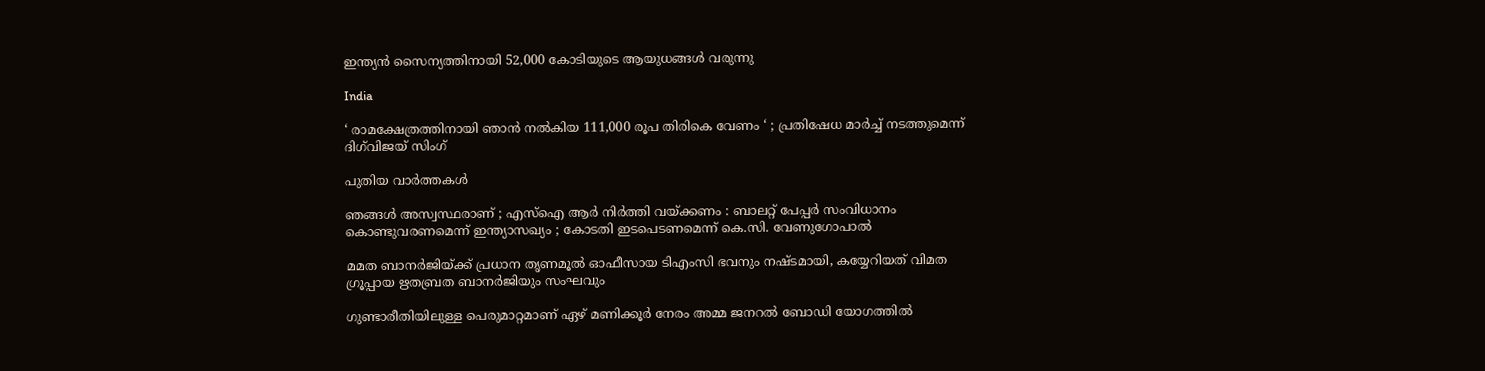ഇന്ത്യൻ സൈന്യത്തിനായി 52,000 കോടിയുടെ ആയുധങ്ങൾ വരുന്നു

India

‘ രാമക്ഷേത്രത്തിനായി ഞാൻ നൽകിയ 111,000 രൂപ തിരികെ വേണം ‘ ; പ്രതിഷേധ മാർച്ച് നടത്തുമെന്ന് ദിഗ്‌വിജയ് സിംഗ്

പുതിയ വാര്‍ത്തകള്‍

ഞങ്ങൾ അസ്വസ്ഥരാണ് ; എസ്ഐ ആർ നിർത്തി വയ്‌ക്കണം : ബാലറ്റ് പേപ്പർ സംവിധാനം കൊണ്ടുവരണമെന്ന് ഇന്ത്യാസഖ്യം ; കോടതി ഇടപെടണമെന്ന് കെ.സി. വേണുഗോപാൽ

മമത ബാനര്‍ജിയ്‌ക്ക് പ്രധാന തൃണമൂല്‍ ഓഫീസായ ടിഎംസി ഭവനും നഷ്ടമായി, കയ്യേറിയത് വിമത ഗ്രൂപ്പായ ഋതബ്രത ബാനര്‍ജിയും സംഘവും

ഗുണ്ടാരീതിയിലുള്ള പെരുമാറ്റമാണ് ഏഴ് മണിക്കൂര്‍ നേരം അമ്മ ജനറല്‍ ബോഡി യോഗത്തില്‍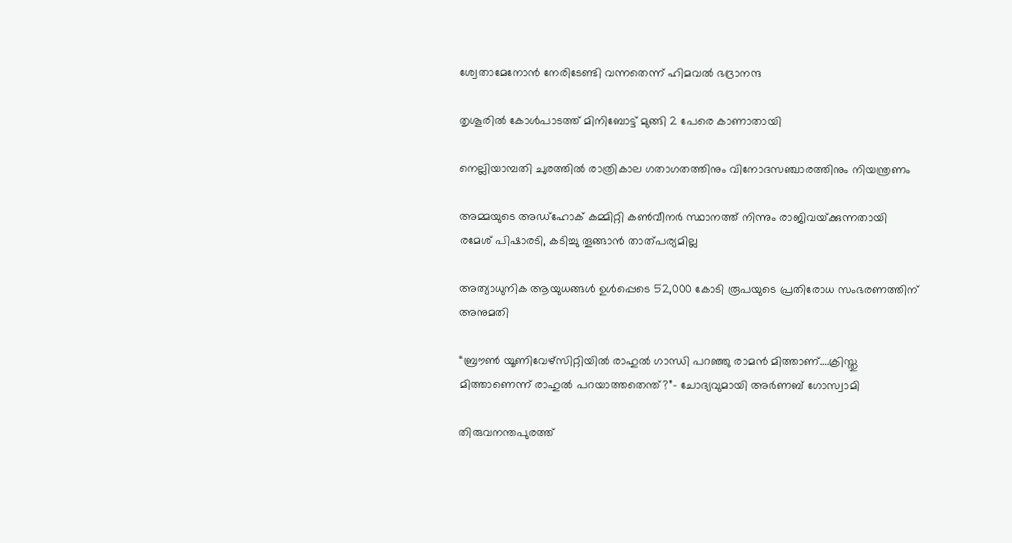ശ്വേതാമേനോന്‍ നേരിടേണ്ടി വന്നതെന്ന് ഹിമവല്‍ ഭദ്രാനന്ദ

തൃശൂരില്‍ കോള്‍പാടത്ത് മിനിബോട്ട് മുങ്ങി 2 പേരെ കാണാതായി

നെല്ലിയാമ്പതി ചുരത്തില്‍ രാത്രികാല ഗതാഗതത്തിനും വിനോദസഞ്ചാരത്തിനും നിയന്ത്രണം

അമ്മയുടെ അഡ്‌ഹോക് കമ്മിറ്റി കണ്‍വീനര്‍ സ്ഥാനത്ത് നിന്നും രാജിവയ്‌ക്കുന്നതായി രമേശ് പിഷാരടി, കടിച്ചു തൂങ്ങാന്‍ താത്പര്യമില്ല

അത്യാധുനിക ആയുധങ്ങൾ ഉൾപ്പെടെ 52,000 കോടി രൂപയുടെ പ്രതിരോധ സംഭരണത്തിന് അനുമതി

“ബ്രൗണ്‍ യൂണിവേഴ്സിറ്റിയില്‍ രാഹുല്‍ ഗാന്ധി പറഞ്ഞു രാമന്‍ മിത്താണ്….ക്രിസ്തു മിത്താണെന്ന് രാഹുല്‍ പറയാത്തതെന്ത്?”- ചോദ്യവുമായി അര്‍ണബ് ഗോസ്വാമി

തിരുവനന്തപുരത്ത്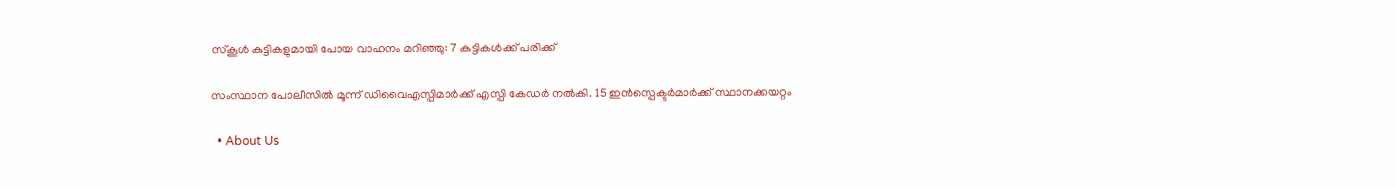സ്‌കൂള്‍ കുട്ടികളുമായി പോയ വാഹനം മറിഞ്ഞു: 7 കുട്ടികള്‍ക്ക് പരിക്ക്

സംസ്ഥാന പോലീസില്‍ മൂന്ന് ഡിവൈഎസ്പിമാര്‍ക്ക് എസ്പി കേഡര്‍ നല്‍കി. 15 ഇന്‍സ്പെക്ടര്‍മാര്‍ക്ക് സ്ഥാനക്കയറ്റം

  • About Us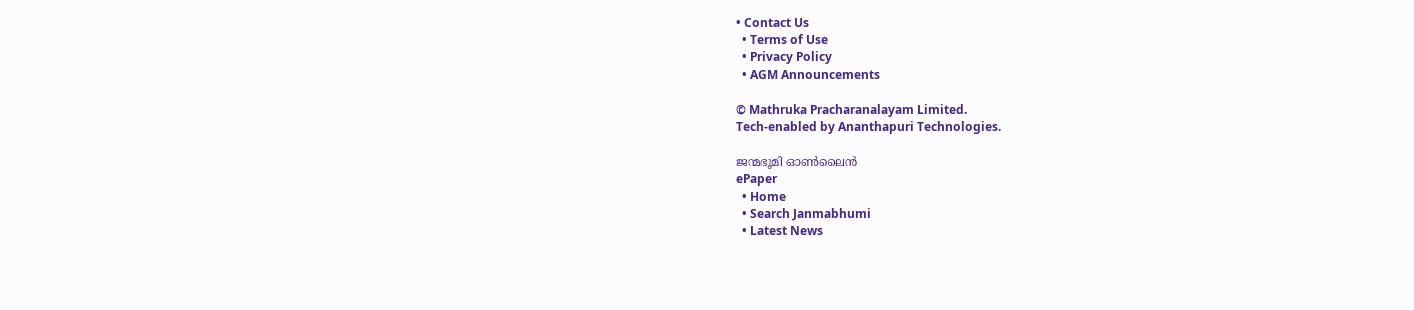• Contact Us
  • Terms of Use
  • Privacy Policy
  • AGM Announcements

© Mathruka Pracharanalayam Limited.
Tech-enabled by Ananthapuri Technologies.

ജന്മഭൂമി ഓണ്‍ലൈന്‍
ePaper
  • Home
  • Search Janmabhumi
  • Latest News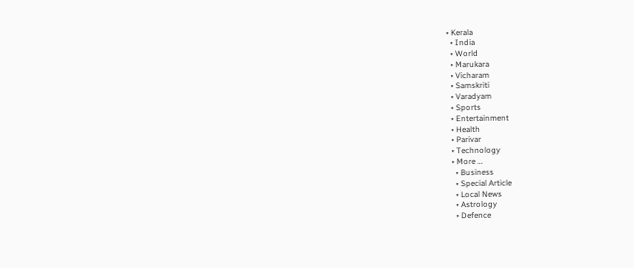• Kerala
  • India
  • World
  • Marukara
  • Vicharam
  • Samskriti
  • Varadyam
  • Sports
  • Entertainment
  • Health
  • Parivar
  • Technology
  • More …
    • Business
    • Special Article
    • Local News
    • Astrology
    • Defence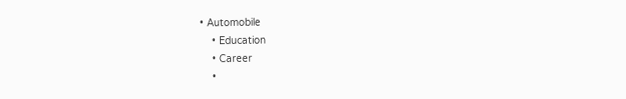• Automobile
    • Education
    • Career
    •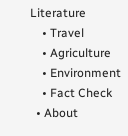Literature
    • Travel
    • Agriculture
    • Environment
    • Fact Check
  • About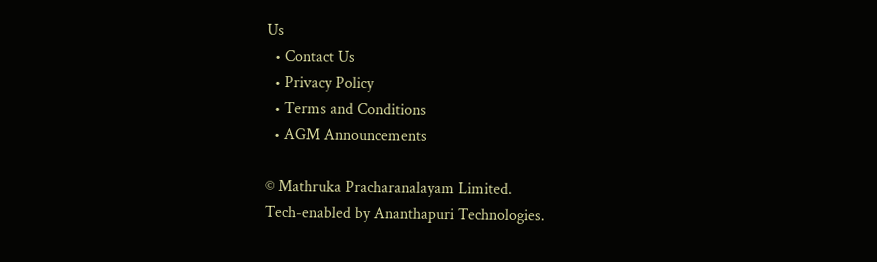Us
  • Contact Us
  • Privacy Policy
  • Terms and Conditions
  • AGM Announcements

© Mathruka Pracharanalayam Limited.
Tech-enabled by Ananthapuri Technologies.